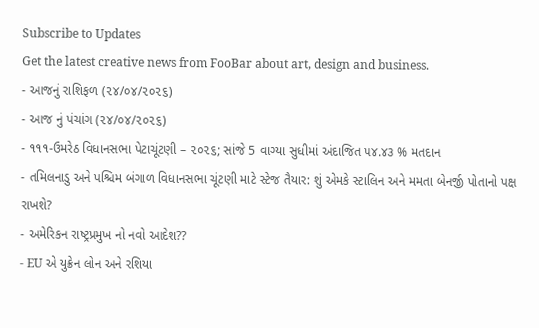Subscribe to Updates
Get the latest creative news from FooBar about art, design and business.
- આજનું રાશિફળ (૨૪/૦૪/૨૦૨૬)
- આજ નું પંચાંગ (૨૪/૦૪/૨૦૨૬)
- ૧૧૧-ઉમરેઠ વિધાનસભા પેટાચૂંટણી – ૨૦૨૬; સાંજે 5 વાગ્યા સુધીમાં અંદાજિત ૫૪.૪૩ % મતદાન
- તમિલનાડુ અને પશ્ચિમ બંગાળ વિધાનસભા ચૂંટણી માટે સ્ટેજ તૈયાર: શું એમકે સ્ટાલિન અને મમતા બેનર્જી પોતાનો પક્ષ રાખશે?
- અમેરિકન રાષ્ટ્રપ્રમુખ નો નવો આદેશ??
- EU એ યુક્રેન લોન અને રશિયા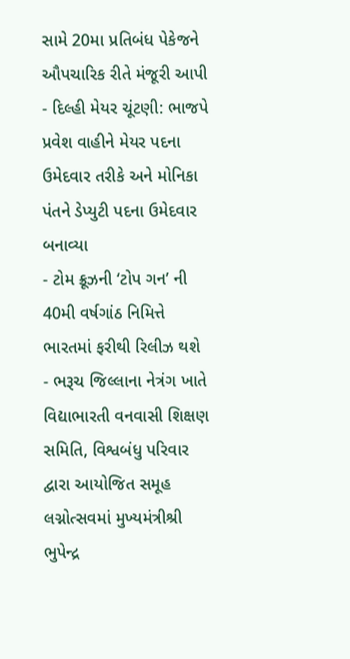સામે 20મા પ્રતિબંધ પેકેજને ઔપચારિક રીતે મંજૂરી આપી
- દિલ્હી મેયર ચૂંટણી: ભાજપે પ્રવેશ વાહીને મેયર પદના ઉમેદવાર તરીકે અને મોનિકા પંતને ડેપ્યુટી પદના ઉમેદવાર બનાવ્યા
- ટોમ ક્રૂઝની ‘ટોપ ગન’ ની 40મી વર્ષગાંઠ નિમિત્તે ભારતમાં ફરીથી રિલીઝ થશે
- ભરૂચ જિલ્લાના નેત્રંગ ખાતે વિદ્યાભારતી વનવાસી શિક્ષણ સમિતિ, વિશ્વબંધુ પરિવાર દ્વારા આયોજિત સમૂહ લગ્નોત્સવમાં મુખ્યમંત્રીશ્રી ભુપેન્દ્ર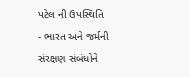પટેલ ની ઉપસ્થિતિ
- ભારત અને જર્મની સંરક્ષણ સંબંધોને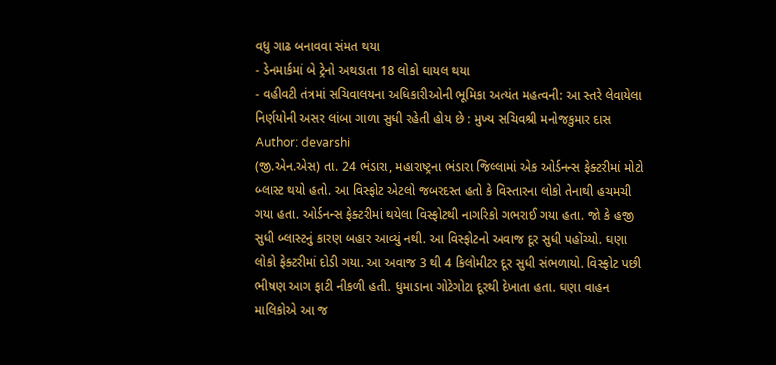વધુ ગાઢ બનાવવા સંમત થયા
- ડેનમાર્કમાં બે ટ્રેનો અથડાતા 18 લોકો ઘાયલ થયા
- વહીવટી તંત્રમાં સચિવાલયના અધિકારીઓની ભૂમિકા અત્યંત મહત્વની: આ સ્તરે લેવાયેલા નિર્ણયોની અસર લાંબા ગાળા સુધી રહેતી હોય છે : મુખ્ય સચિવશ્રી મનોજકુમાર દાસ
Author: devarshi
(જી.એન.એસ) તા. 24 ભંડારા, મહારાષ્ટ્રના ભંડારા જિલ્લામાં એક ઓર્ડનન્સ ફેક્ટરીમાં મોટો બ્લાસ્ટ થયો હતો. આ વિસ્ફોટ એટલો જબરદસ્ત હતો કે વિસ્તારના લોકો તેનાથી હચમચી ગયા હતા. ઓર્ડનન્સ ફેક્ટરીમાં થયેલા વિસ્ફોટથી નાગરિકો ગભરાઈ ગયા હતા. જો કે હજી સુધી બ્લાસ્ટનું કારણ બહાર આવ્યું નથી. આ વિસ્ફોટનો અવાજ દૂર સુધી પહોંચ્યો. ઘણા લોકો ફેક્ટરીમાં દોડી ગયા. આ અવાજ 3 થી 4 કિલોમીટર દૂર સુધી સંભળાયો. વિસ્ફોટ પછી ભીષણ આગ ફાટી નીકળી હતી. ધુમાડાના ગોટેગોટા દૂરથી દેખાતા હતા. ઘણા વાહન માલિકોએ આ જ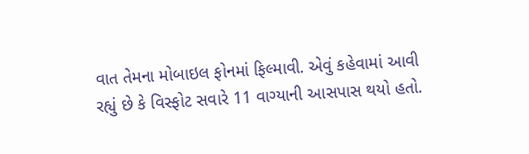વાત તેમના મોબાઇલ ફોનમાં ફિલ્માવી. એવું કહેવામાં આવી રહ્યું છે કે વિસ્ફોટ સવારે 11 વાગ્યાની આસપાસ થયો હતો.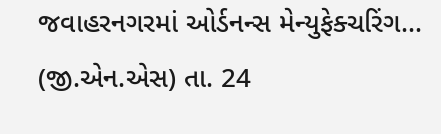જવાહરનગરમાં ઓર્ડનન્સ મેન્યુફેક્ચરિંગ…
(જી.એન.એસ) તા. 24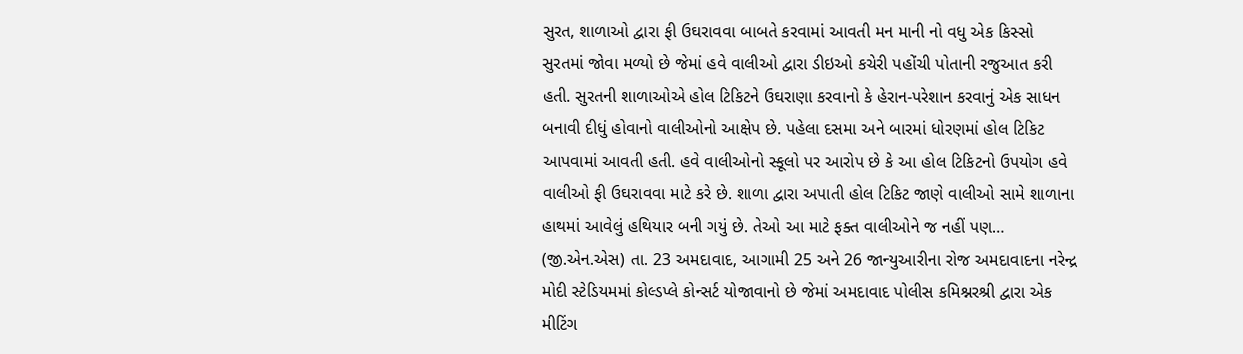સુરત, શાળાઓ દ્વારા ફી ઉઘરાવવા બાબતે કરવામાં આવતી મન માની નો વધુ એક કિસ્સો સુરતમાં જોવા મળ્યો છે જેમાં હવે વાલીઓ દ્વારા ડીઇઓ કચેરી પહોંચી પોતાની રજુઆત કરી હતી. સુરતની શાળાઓએ હોલ ટિકિટને ઉઘરાણા કરવાનો કે હેરાન-પરેશાન કરવાનું એક સાધન બનાવી દીધું હોવાનો વાલીઓનો આક્ષેપ છે. પહેલા દસમા અને બારમાં ધોરણમાં હોલ ટિકિટ આપવામાં આવતી હતી. હવે વાલીઓનો સ્કૂલો પર આરોપ છે કે આ હોલ ટિકિટનો ઉપયોગ હવે વાલીઓ ફી ઉઘરાવવા માટે કરે છે. શાળા દ્વારા અપાતી હોલ ટિકિટ જાણે વાલીઓ સામે શાળાના હાથમાં આવેલું હથિયાર બની ગયું છે. તેઓ આ માટે ફક્ત વાલીઓને જ નહીં પણ…
(જી.એન.એસ) તા. 23 અમદાવાદ, આગામી 25 અને 26 જાન્યુઆરીના રોજ અમદાવાદના નરેન્દ્ર મોદી સ્ટેડિયમમાં કોલ્ડપ્લે કોન્સર્ટ યોજાવાનો છે જેમાં અમદાવાદ પોલીસ કમિશ્નરશ્રી દ્વારા એક મીટિંગ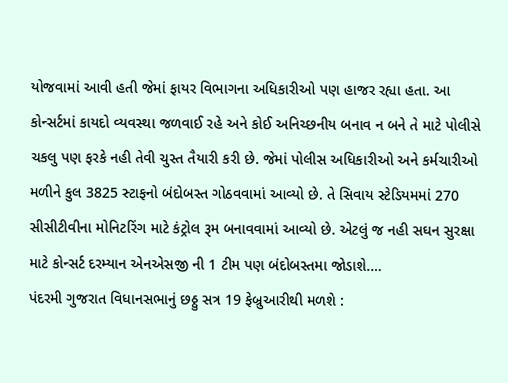યોજવામાં આવી હતી જેમાં ફાયર વિભાગના અધિકારીઓ પણ હાજર રહ્યા હતા. આ કોન્સર્ટમાં કાયદો વ્યવસ્થા જળવાઈ રહે અને કોઈ અનિચ્છનીય બનાવ ન બને તે માટે પોલીસે ચકલુ પણ ફરકે નહી તેવી ચુસ્ત તૈયારી કરી છે. જેમાં પોલીસ અધિકારીઓ અને કર્મચારીઓ મળીને કુલ 3825 સ્ટાફનો બંદોબસ્ત ગોઠવવામાં આવ્યો છે. તે સિવાય સ્ટેડિયમમાં 270 સીસીટીવીના મોનિટરિંગ માટે કંટ્રોલ રૂમ બનાવવામાં આવ્યો છે. એટલું જ નહી સઘન સુરક્ષા માટે કોન્સર્ટ દરમ્યાન એનએસજી ની 1 ટીમ પણ બંદોબસ્તમા જોડાશે.…
પંદરમી ગુજરાત વિધાનસભાનું છઠ્ઠુ સત્ર 19 ફેબ્રુઆરીથી મળશે :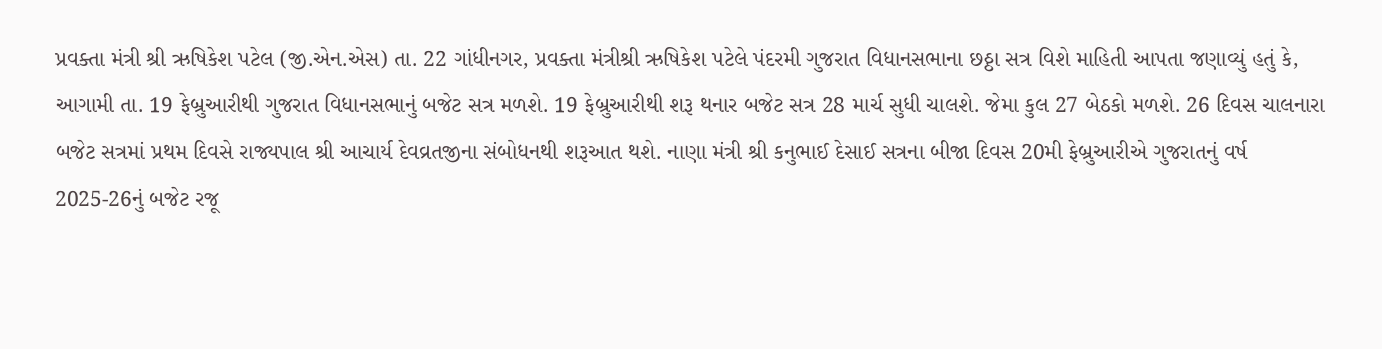પ્રવક્તા મંત્રી શ્રી ઋષિકેશ પટેલ (જી.એન.એસ) તા. 22 ગાંધીનગર, પ્રવક્તા મંત્રીશ્રી ઋષિકેશ પટેલે પંદરમી ગુજરાત વિધાનસભાના છઠ્ઠા સત્ર વિશે માહિતી આપતા જણાવ્યું હતું કે, આગામી તા. 19 ફેબ્રુઆરીથી ગુજરાત વિધાનસભાનું બજેટ સત્ર મળશે. 19 ફેબ્રુઆરીથી શરૂ થનાર બજેટ સત્ર 28 માર્ચ સુધી ચાલશે. જેમા કુલ 27 બેઠકો મળશે. 26 દિવસ ચાલનારા બજેટ સત્રમાં પ્રથમ દિવસે રાજ્યપાલ શ્રી આચાર્ય દેવવ્રતજીના સંબોધનથી શરૂઆત થશે. નાણા મંત્રી શ્રી કનુભાઈ દેસાઈ સત્રના બીજા દિવસ 20મી ફેબ્રુઆરીએ ગુજરાતનું વર્ષ 2025-26નું બજેટ રજૂ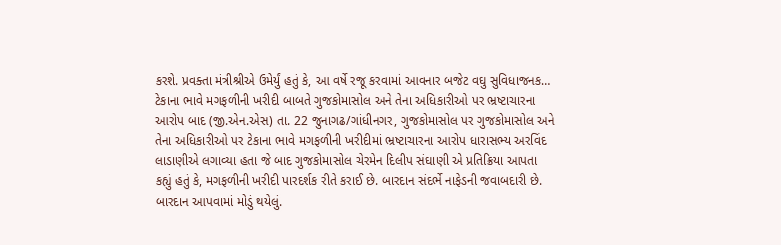કરશે. પ્રવક્તા મંત્રીશ્રીએ ઉમેર્યું હતું કે, આ વર્ષે રજૂ કરવામાં આવનાર બજેટ વઘુ સુવિધાજનક…
ટેકાના ભાવે મગફળીની ખરીદી બાબતે ગુજકોમાસોલ અને તેના અધિકારીઓ પર ભ્રષ્ટાચારના આરોપ બાદ (જી.એન.એસ) તા. 22 જુનાગઢ/ગાંધીનગર, ગુજકોમાસોલ પર ગુજકોમાસોલ અને તેના અધિકારીઓ પર ટેકાના ભાવે મગફળીની ખરીદીમાં ભ્રષ્ટાચારના આરોપ ધારાસભ્ય અરવિંદ લાડાણીએ લગાવ્યા હતા જે બાદ ગુજકોમાસોલ ચેરમેન દિલીપ સંઘાણી એ પ્રતિક્રિયા આપતા કહ્યું હતું કે, મગફળીની ખરીદી પારદર્શક રીતે કરાઈ છે. બારદાન સંદર્ભે નાફેડની જવાબદારી છે. બારદાન આપવામાં મોડું થયેલું.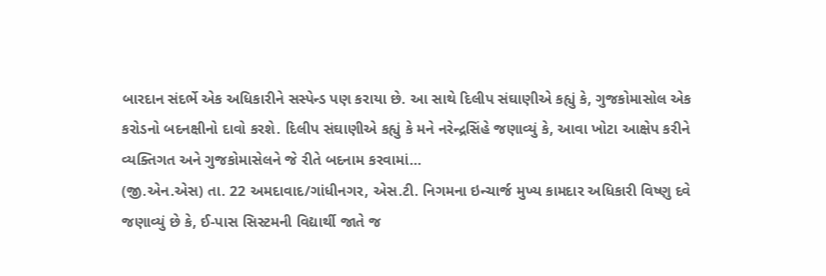બારદાન સંદર્ભે એક અધિકારીને સસ્પેન્ડ પણ કરાયા છે. આ સાથે દિલીપ સંઘાણીએ કહ્યું કે, ગુજકોમાસોલ એક કરોડનો બદનક્ષીનો દાવો કરશે. દિલીપ સંઘાણીએ કહ્યું કે મને નરેન્દ્રસિંહે જણાવ્યું કે, આવા ખોટા આક્ષેપ કરીને વ્યક્તિગત અને ગુજકોમાસેલને જે રીતે બદનામ કરવામાં…
(જી.એન.એસ) તા. 22 અમદાવાદ/ગાંધીનગર, એસ.ટી. નિગમના ઇન્ચાર્જ મુખ્ય કામદાર અધિકારી વિષ્ણુ દવે જણાવ્યું છે કે, ઈ-પાસ સિસ્ટમની વિદ્યાર્થી જાતે જ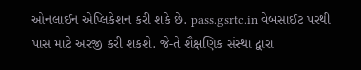ઓનલાઈન એપ્લિકેશન કરી શકે છે. pass.gsrtc.in વેબસાઈટ પરથી પાસ માટે અરજી કરી શકશે. જે-તે શૈક્ષણિક સંસ્થા દ્વારા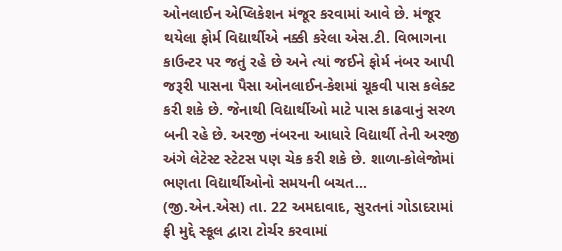ઓનલાઈન એપ્લિકેશન મંજૂર કરવામાં આવે છે. મંજૂર થયેલા ફોર્મ વિદ્યાર્થીએ નક્કી કરેલા એસ.ટી. વિભાગના કાઉન્ટર પર જતું રહે છે અને ત્યાં જઈને ફોર્મ નંબર આપી જરૂરી પાસના પૈસા ઓનલાઈન-કેશમાં ચૂકવી પાસ કલેક્ટ કરી શકે છે. જેનાથી વિદ્યાર્થીઓ માટે પાસ કાઢવાનું સરળ બની રહે છે. અરજી નંબરના આધારે વિદ્યાર્થી તેની અરજી અંગે લેટેસ્ટ સ્ટેટસ પણ ચેક કરી શકે છે. શાળા-કોલેજોમાં ભણતા વિદ્યાર્થીઓનો સમયની બચત…
(જી.એન.એસ) તા. 22 અમદાવાદ, સુરતનાં ગોડાદરામાં ફી મુદ્દે સ્કૂલ દ્વારા ટોર્ચર કરવામાં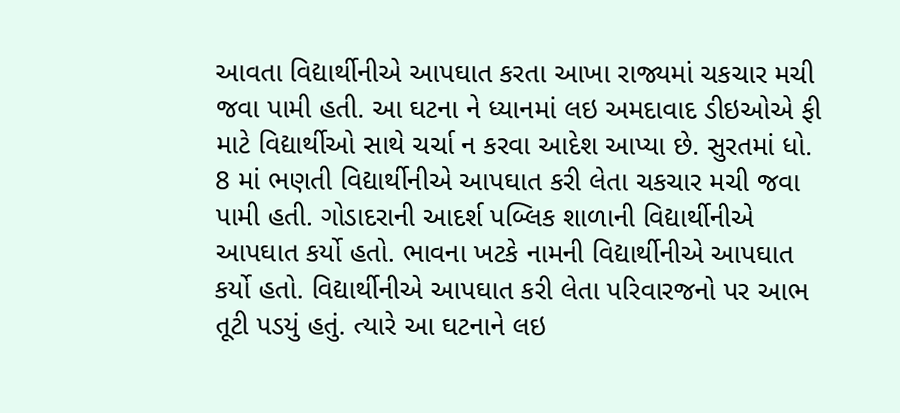આવતા વિદ્યાર્થીનીએ આપઘાત કરતા આખા રાજ્યમાં ચકચાર મચી જવા પામી હતી. આ ઘટના ને ધ્યાનમાં લઇ અમદાવાદ ડીઇઓએ ફી માટે વિદ્યાર્થીઓ સાથે ચર્ચા ન કરવા આદેશ આપ્યા છે. સુરતમાં ધો. 8 માં ભણતી વિદ્યાર્થીનીએ આપઘાત કરી લેતા ચકચાર મચી જવા પામી હતી. ગોડાદરાની આદર્શ પબ્લિક શાળાની વિદ્યાર્થીનીએ આપઘાત કર્યો હતો. ભાવના ખટકે નામની વિદ્યાર્થીનીએ આપઘાત કર્યો હતો. વિદ્યાર્થીનીએ આપઘાત કરી લેતા પરિવારજનો પર આભ તૂટી પડયું હતું. ત્યારે આ ઘટનાને લઇ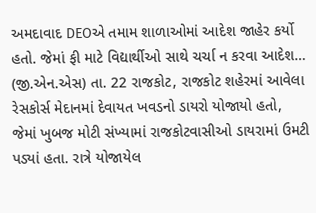અમદાવાદ DEOએ તમામ શાળાઓમાં આદેશ જાહેર કર્યો હતો. જેમાં ફી માટે વિદ્યાર્થીઓ સાથે ચર્ચા ન કરવા આદેશ…
(જી.એન.એસ) તા. 22 રાજકોટ, રાજકોટ શહેરમાં આવેલા રેસકોર્સ મેદાનમાં દેવાયત ખવડનો ડાયરો યોજાયો હતો, જેમાં ખુબજ મોટી સંખ્યામાં રાજકોટવાસીઓ ડાયરામાં ઉમટી પડ્યાં હતા. રાત્રે યોજાયેલ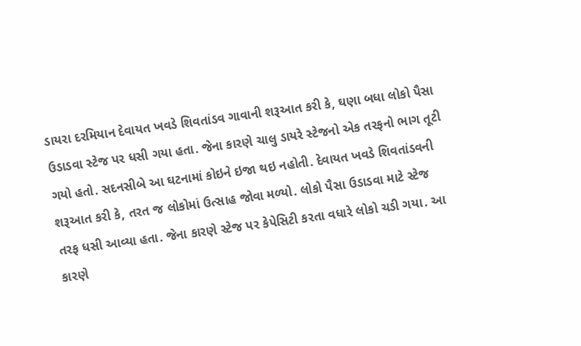ડાયરા દરમિયાન દેવાયત ખવડે શિવતાંડવ ગાવાની શરૂઆત કરી કે, ઘણા બધા લોકો પૈસા ઉડાડવા સ્ટેજ પર ધસી ગયા હતા. જેના કારણે ચાલુ ડાયરે સ્ટેજનો એક તરફનો ભાગ તૂટી ગયો હતો. સદનસીબે આ ઘટનામાં કોઇને ઇજા થઇ નહોતી. દેવાયત ખવડે શિવતાંડવની શરૂઆત કરી કે, તરત જ લોકોમાં ઉત્સાહ જોવા મળ્યો. લોકો પૈસા ઉડાડવા માટે સ્ટેજ તરફ ધસી આવ્યા હતા. જેના કારણે સ્ટેજ પર કેપેસિટી કરતા વધારે લોકો ચડી ગયા. આ કારણે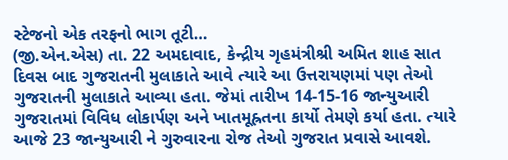સ્ટેજનો એક તરફનો ભાગ તૂટી…
(જી.એન.એસ) તા. 22 અમદાવાદ, કેન્દ્રીય ગૃહમંત્રીશ્રી અમિત શાહ સાત દિવસ બાદ ગુજરાતની મુલાકાતે આવે ત્યારે આ ઉત્તરાયણમાં પણ તેઓ ગુજરાતની મુલાકાતે આવ્યા હતા. જેમાં તારીખ 14-15-16 જાન્યુઆરી ગુજરાતમાં વિવિધ લોકાર્પણ અને ખાતમૂહ્રતના કાર્યો તેમણે કર્યા હતા. ત્યારે આજે 23 જાન્યુઆરી ને ગુરુવારના રોજ તેઓ ગુજરાત પ્રવાસે આવશે.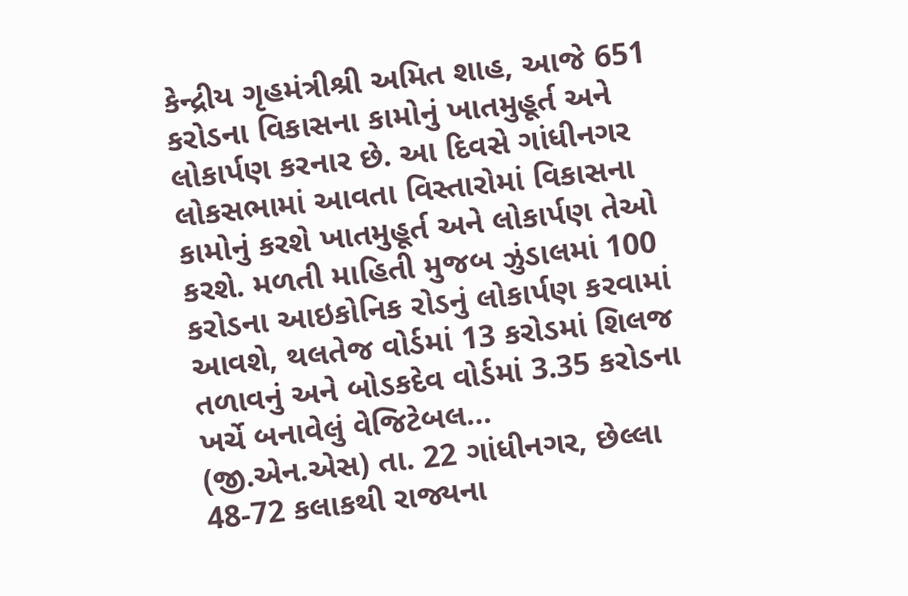કેન્દ્રીય ગૃહમંત્રીશ્રી અમિત શાહ, આજે 651 કરોડના વિકાસના કામોનું ખાતમુહૂર્ત અને લોકાર્પણ કરનાર છે. આ દિવસે ગાંધીનગર લોકસભામાં આવતા વિસ્તારોમાં વિકાસના કામોનું કરશે ખાતમુહૂર્ત અને લોકાર્પણ તેઓ કરશે. મળતી માહિતી મુજબ ઝુંડાલમાં 100 કરોડના આઇકોનિક રોડનું લોકાર્પણ કરવામાં આવશે, થલતેજ વોર્ડમાં 13 કરોડમાં શિલજ તળાવનું અને બોડકદેવ વોર્ડમાં 3.35 કરોડના ખર્ચે બનાવેલું વેજિટેબલ…
(જી.એન.એસ) તા. 22 ગાંધીનગર, છેલ્લા 48-72 કલાકથી રાજ્યના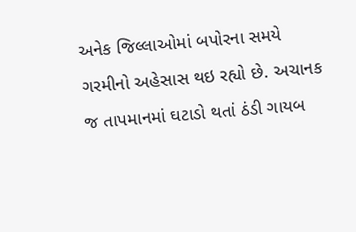અનેક જિલ્લાઓમાં બપોરના સમયે ગરમીનો અહેસાસ થઇ રહ્યો છે. અચાનક જ તાપમાનમાં ઘટાડો થતાં ઠંડી ગાયબ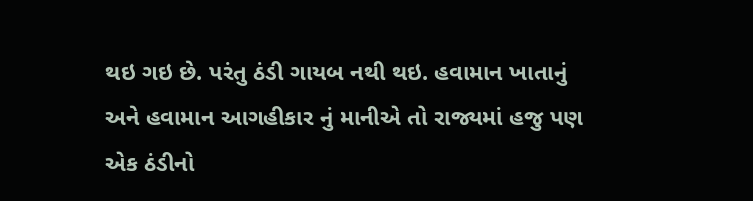થઇ ગઇ છે. પરંતુ ઠંડી ગાયબ નથી થઇ. હવામાન ખાતાનું અને હવામાન આગહીકાર નું માનીએ તો રાજ્યમાં હજુ પણ એક ઠંડીનો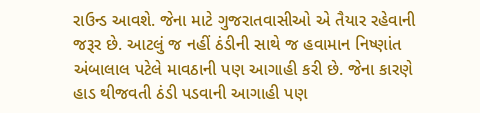રાઉન્ડ આવશે. જેના માટે ગુજરાતવાસીઓ એ તૈયાર રહેવાની જરૂર છે. આટલું જ નહીં ઠંડીની સાથે જ હવામાન નિષ્ણાંત અંબાલાલ પટેલે માવઠાની પણ આગાહી કરી છે. જેના કારણે હાડ થીજવતી ઠંડી પડવાની આગાહી પણ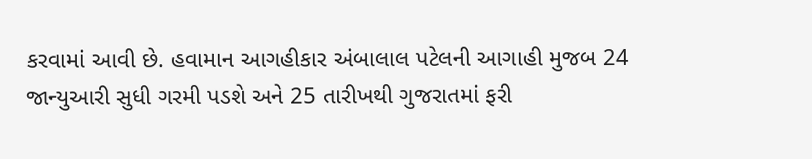કરવામાં આવી છે. હવામાન આગહીકાર અંબાલાલ પટેલની આગાહી મુજબ 24 જાન્યુઆરી સુધી ગરમી પડશે અને 25 તારીખથી ગુજરાતમાં ફરી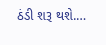ઠંડી શરૂ થશે.…